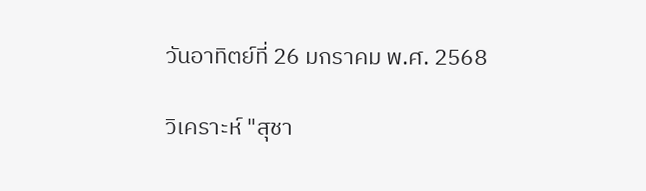วันอาทิตย์ที่ 26 มกราคม พ.ศ. 2568

วิเคราะห์ "สุชา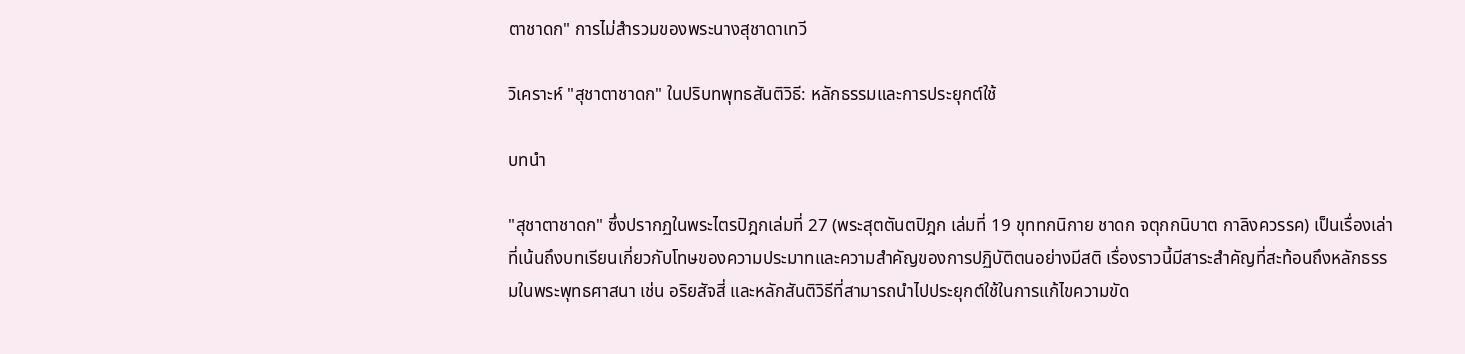ตาชาดก" การไม่สำรวมของพระนางสุชาดาเทวี

วิเคราะห์ "สุชาตาชาดก" ในปริบทพุทธสันติวิธี: หลักธรรมและการประยุกต์ใช้

บทนำ

"สุชาตาชาดก" ซึ่งปรากฏในพระไตรปิฎกเล่มที่ 27 (พระสุตตันตปิฎก เล่มที่ 19 ขุททกนิกาย ชาดก จตุกกนิบาต กาลิงควรรค) เป็นเรื่องเล่าที่เน้นถึงบทเรียนเกี่ยวกับโทษของความประมาทและความสำคัญของการปฏิบัติตนอย่างมีสติ เรื่องราวนี้มีสาระสำคัญที่สะท้อนถึงหลักธรรมในพระพุทธศาสนา เช่น อริยสัจสี่ และหลักสันติวิธีที่สามารถนำไปประยุกต์ใช้ในการแก้ไขความขัด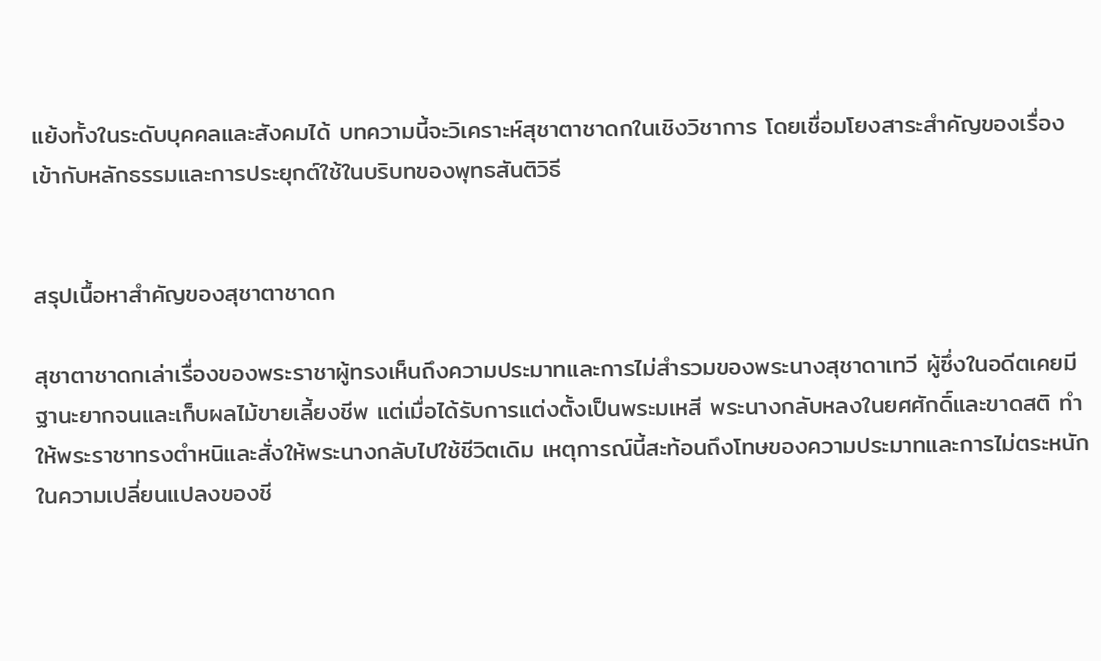แย้งทั้งในระดับบุคคลและสังคมได้ บทความนี้จะวิเคราะห์สุชาตาชาดกในเชิงวิชาการ โดยเชื่อมโยงสาระสำคัญของเรื่องเข้ากับหลักธรรมและการประยุกต์ใช้ในบริบทของพุทธสันติวิธี


สรุปเนื้อหาสำคัญของสุชาตาชาดก

สุชาตาชาดกเล่าเรื่องของพระราชาผู้ทรงเห็นถึงความประมาทและการไม่สำรวมของพระนางสุชาดาเทวี ผู้ซึ่งในอดีตเคยมีฐานะยากจนและเก็บผลไม้ขายเลี้ยงชีพ แต่เมื่อได้รับการแต่งตั้งเป็นพระมเหสี พระนางกลับหลงในยศศักดิ์และขาดสติ ทำให้พระราชาทรงตำหนิและสั่งให้พระนางกลับไปใช้ชีวิตเดิม เหตุการณ์นี้สะท้อนถึงโทษของความประมาทและการไม่ตระหนักในความเปลี่ยนแปลงของชี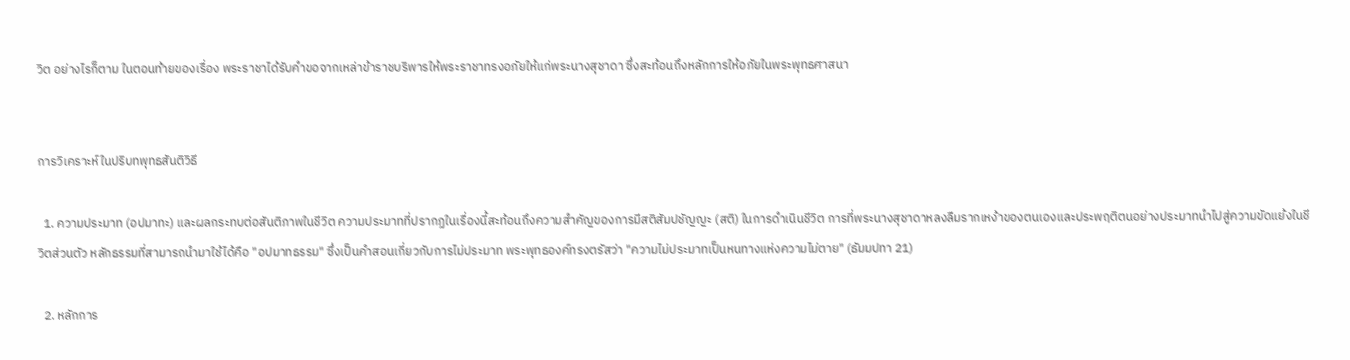วิต อย่างไรก็ตาม ในตอนท้ายของเรื่อง พระราชาได้รับคำขอจากเหล่าข้าราชบริพารให้พระราชาทรงอภัยให้แก่พระนางสุชาดา ซึ่งสะท้อนถึงหลักการให้อภัยในพระพุทธศาสนา


การวิเคราะห์ในปริบทพุทธสันติวิธี

  1. ความประมาท (อปมาทะ) และผลกระทบต่อสันติภาพในชีวิต ความประมาทที่ปรากฏในเรื่องนี้สะท้อนถึงความสำคัญของการมีสติสัมปชัญญะ (สติ) ในการดำเนินชีวิต การที่พระนางสุชาดาหลงลืมรากเหง้าของตนเองและประพฤติตนอย่างประมาทนำไปสู่ความขัดแย้งในชีวิตส่วนตัว หลักธรรมที่สามารถนำมาใช้ได้คือ "อปมาทธรรม" ซึ่งเป็นคำสอนเกี่ยวกับการไม่ประมาท พระพุทธองค์ทรงตรัสว่า "ความไม่ประมาทเป็นหนทางแห่งความไม่ตาย" (ธัมมปทา 21)

  2. หลักการ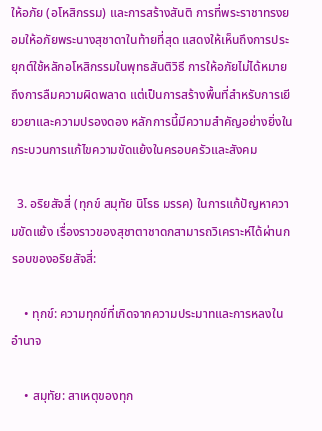ให้อภัย (อโหสิกรรม) และการสร้างสันติ การที่พระราชาทรงยอมให้อภัยพระนางสุชาดาในท้ายที่สุด แสดงให้เห็นถึงการประยุกต์ใช้หลักอโหสิกรรมในพุทธสันติวิธี การให้อภัยไม่ได้หมายถึงการลืมความผิดพลาด แต่เป็นการสร้างพื้นที่สำหรับการเยียวยาและความปรองดอง หลักการนี้มีความสำคัญอย่างยิ่งในกระบวนการแก้ไขความขัดแย้งในครอบครัวและสังคม

  3. อริยสัจสี่ (ทุกข์ สมุทัย นิโรธ มรรค) ในการแก้ปัญหาความขัดแย้ง เรื่องราวของสุชาตาชาดกสามารถวิเคราะห์ได้ผ่านกรอบของอริยสัจสี่:

    • ทุกข์: ความทุกข์ที่เกิดจากความประมาทและการหลงในอำนาจ

    • สมุทัย: สาเหตุของทุก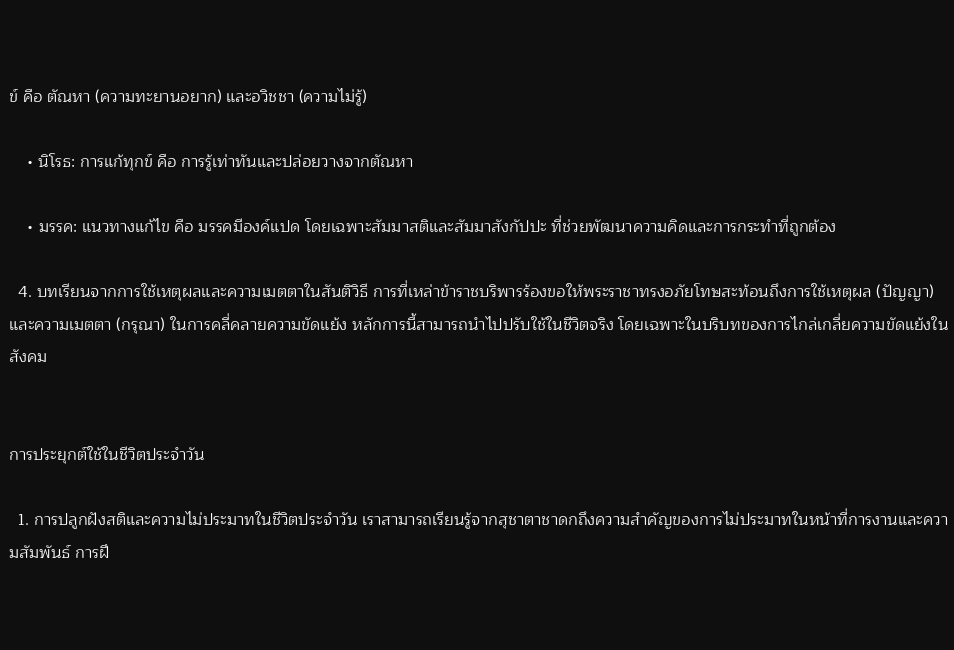ข์ คือ ตัณหา (ความทะยานอยาก) และอวิชชา (ความไม่รู้)

    • นิโรธ: การแก้ทุกข์ คือ การรู้เท่าทันและปล่อยวางจากตัณหา

    • มรรค: แนวทางแก้ไข คือ มรรคมีองค์แปด โดยเฉพาะสัมมาสติและสัมมาสังกัปปะ ที่ช่วยพัฒนาความคิดและการกระทำที่ถูกต้อง

  4. บทเรียนจากการใช้เหตุผลและความเมตตาในสันติวิธี การที่เหล่าข้าราชบริพารร้องขอให้พระราชาทรงอภัยโทษสะท้อนถึงการใช้เหตุผล (ปัญญา) และความเมตตา (กรุณา) ในการคลี่คลายความขัดแย้ง หลักการนี้สามารถนำไปปรับใช้ในชีวิตจริง โดยเฉพาะในบริบทของการไกล่เกลี่ยความขัดแย้งในสังคม


การประยุกต์ใช้ในชีวิตประจำวัน

  1. การปลูกฝังสติและความไม่ประมาทในชีวิตประจำวัน เราสามารถเรียนรู้จากสุชาตาชาดกถึงความสำคัญของการไม่ประมาทในหน้าที่การงานและความสัมพันธ์ การฝึ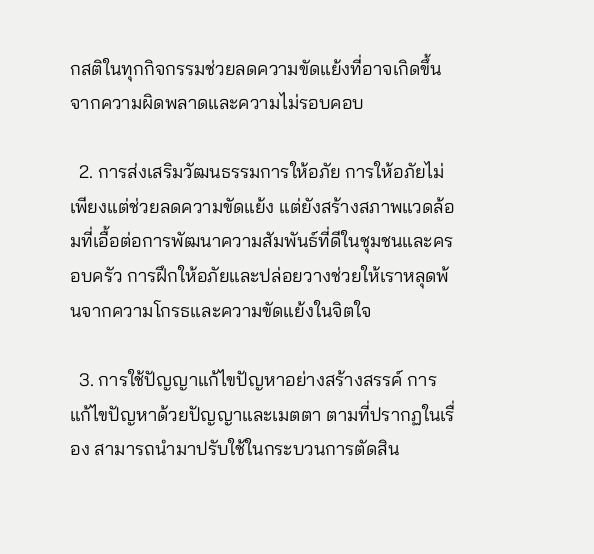กสติในทุกกิจกรรมช่วยลดความขัดแย้งที่อาจเกิดขึ้นจากความผิดพลาดและความไม่รอบคอบ

  2. การส่งเสริมวัฒนธรรมการให้อภัย การให้อภัยไม่เพียงแต่ช่วยลดความขัดแย้ง แต่ยังสร้างสภาพแวดล้อมที่เอื้อต่อการพัฒนาความสัมพันธ์ที่ดีในชุมชนและครอบครัว การฝึกให้อภัยและปล่อยวางช่วยให้เราหลุดพ้นจากความโกรธและความขัดแย้งในจิตใจ

  3. การใช้ปัญญาแก้ไขปัญหาอย่างสร้างสรรค์ การแก้ไขปัญหาด้วยปัญญาและเมตตา ตามที่ปรากฏในเรื่อง สามารถนำมาปรับใช้ในกระบวนการตัดสิน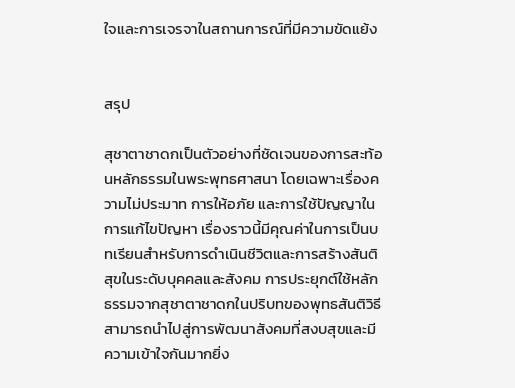ใจและการเจรจาในสถานการณ์ที่มีความขัดแย้ง


สรุป

สุชาตาชาดกเป็นตัวอย่างที่ชัดเจนของการสะท้อนหลักธรรมในพระพุทธศาสนา โดยเฉพาะเรื่องความไม่ประมาท การให้อภัย และการใช้ปัญญาในการแก้ไขปัญหา เรื่องราวนี้มีคุณค่าในการเป็นบทเรียนสำหรับการดำเนินชีวิตและการสร้างสันติสุขในระดับบุคคลและสังคม การประยุกต์ใช้หลักธรรมจากสุชาตาชาดกในปริบทของพุทธสันติวิธีสามารถนำไปสู่การพัฒนาสังคมที่สงบสุขและมีความเข้าใจกันมากยิ่ง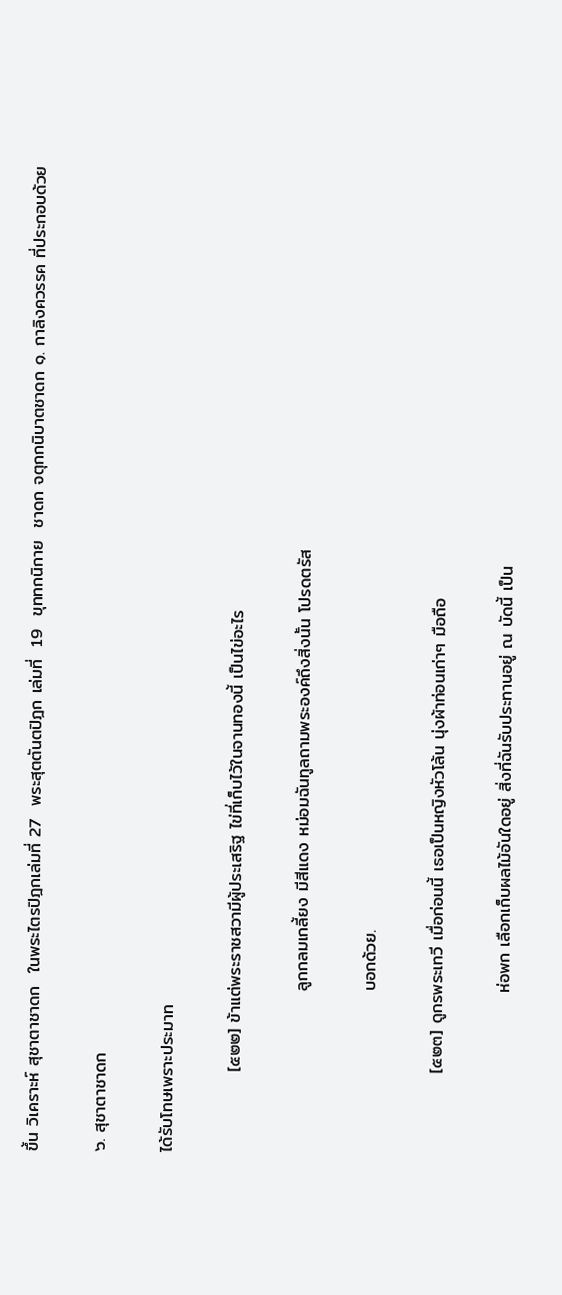ขึ้น วิเคราะห์ สุชาตาชาดก  ในพระไตรปิฎกเล่มที่ 27  พระสุตตันตปิฎก เล่มที่  19  ขุททกนิกาย  ชาดก จตุกกนิบาตชาดก ๑. กาลิงควรรค ที่ประกอบด้วย

๖. สุชาตาชาดก

ได้รับโทษเพราะประมาท

             [๕๒๒] ข้าแต่พระราชสวามีผู้ประเสริฐ ไข่ที่เก็บไว้ในจานทองนี้ เป็นไข่อะไร

                          ลูกกลมเกลี้ยง มีสีแดง หม่อมฉันทูลถามพระองค์ถึงสิ่งนั้น โปรดตรัส

                          บอกด้วย.

             [๕๒๓] ดูกรพระเทวี เมื่อก่อนนี้ เธอเป็นหญิงหัวโล้น นุ่งผ้าท่อนเก่าๆ มือถือ

                          ห่อพก เลือกเก็บผลไม้อันใดอยู่ สิ่งที่ฉันรับประทานอยู่ ณ บัดนี้ เป็น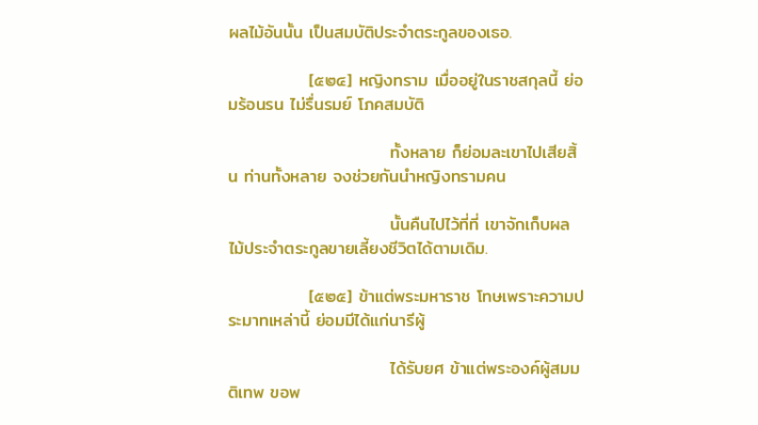ผลไม้อันนั้น เป็นสมบัติประจำตระกูลของเธอ.

             [๕๒๔] หญิงทราม เมื่ออยู่ในราชสกุลนี้ ย่อมร้อนรน ไม่รื่นรมย์ โภคสมบัติ

                          ทั้งหลาย ก็ย่อมละเขาไปเสียสิ้น ท่านทั้งหลาย จงช่วยกันนำหญิงทรามคน

                          นั้นคืนไปไว้ที่ที่ เขาจักเก็บผลไม้ประจำตระกูลขายเลี้ยงชีวิตได้ตามเดิม.

             [๕๒๕] ข้าแต่พระมหาราช โทษเพราะความประมาทเหล่านี้ ย่อมมีได้แก่นารีผู้

                          ได้รับยศ ข้าแต่พระองค์ผู้สมมติเทพ ขอพ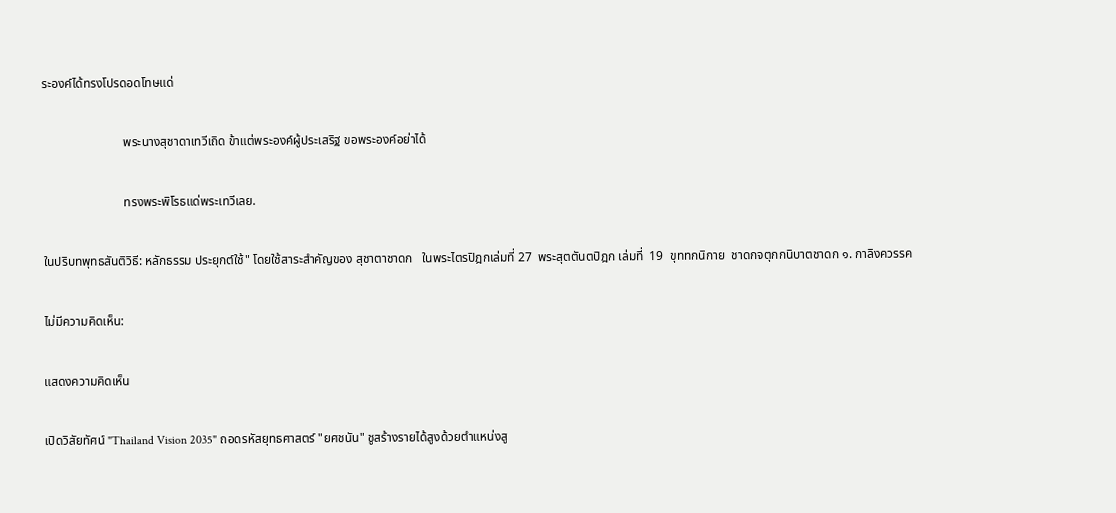ระองค์ได้ทรงโปรดอดโทษแด่

                          พระนางสุชาดาเทวีเถิด ข้าแต่พระองค์ผู้ประเสริฐ ขอพระองค์อย่าได้

                          ทรงพระพิโรธแด่พระเทวีเลย.

ในปริบทพุทธสันติวิธี: หลักธรรม ประยุกต์ใช้" โดยใช้สาระสำคัญของ สุชาตาชาดก   ในพระไตรปิฎกเล่มที่ 27  พระสุตตันตปิฎก เล่มที่  19  ขุททกนิกาย  ชาดกจตุกกนิบาตชาดก ๑. กาลิงควรรค

ไม่มีความคิดเห็น:

แสดงความคิดเห็น

เปิดวิสัยทัศน์ "Thailand Vision 2035" ถอดรหัสยุทธศาสตร์ "ยศชนัน" ชูสร้างรายได้สูงด้วยตำแหน่งสู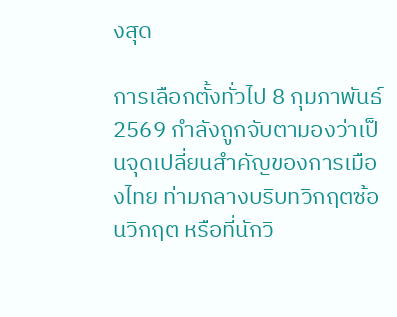งสุด

การเลือกตั้งทั่วไป 8 กุมภาพันธ์ 2569 กำลังถูกจับตามองว่าเป็นจุดเปลี่ยนสำคัญของการเมืองไทย ท่ามกลางบริบทวิกฤตซ้อนวิกฤต หรือที่นักวิ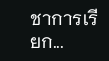ชาการเรียก...